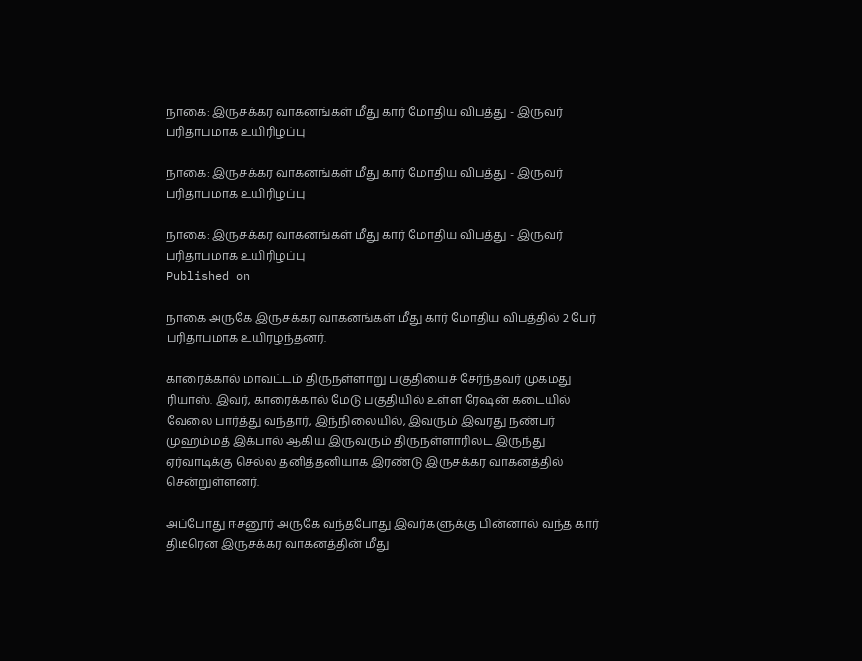நாகை: இருசக்கர வாகனங்கள் மீது கார் மோதிய விபத்து - இருவர் பரிதாபமாக உயிரிழப்பு

நாகை: இருசக்கர வாகனங்கள் மீது கார் மோதிய விபத்து - இருவர் பரிதாபமாக உயிரிழப்பு

நாகை: இருசக்கர வாகனங்கள் மீது கார் மோதிய விபத்து - இருவர் பரிதாபமாக உயிரிழப்பு
Published on

நாகை அருகே இருசக்கர வாகனங்கள் மீது கார் மோதிய விபத்தில் 2 பேர் பரிதாபமாக உயிரழந்தனர்.

காரைக்கால் மாவட்டம் திருநள்ளாறு பகுதியைச் சேர்ந்தவர் முகமது ரியாஸ். இவர், காரைக்கால் மேடு பகுதியில் உள்ள ரேஷன் கடையில் வேலை பார்த்து வந்தார், இந்நிலையில், இவரும் இவரது நண்பர் முஹம்மத் இக்பால் ஆகிய இருவரும் திருநள்ளாரிலட இருந்து ஏர்வாடிக்கு செல்ல தனித்தனியாக இரண்டு இருசக்கர வாகனத்தில் சென்றுள்ளனர்.

அப்போது ஈசனூர் அருகே வந்தபோது இவர்களுக்கு பின்னால் வந்த கார் திடீரென இருசக்கர வாகனத்தின் மீது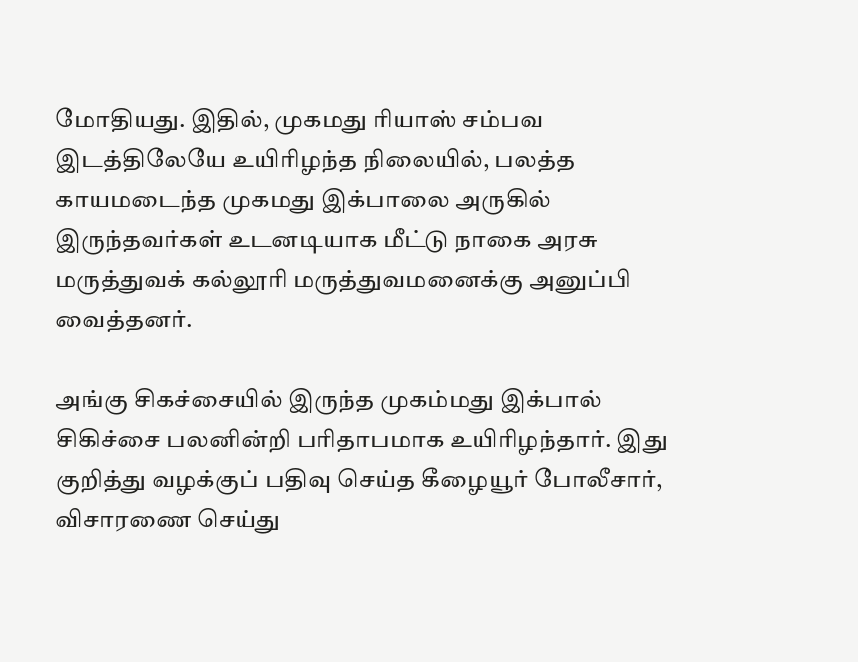மோதியது. இதில், முகமது ரியாஸ் சம்பவ இடத்திலேயே உயிரிழந்த நிலையில், பலத்த காயமடைந்த முகமது இக்பாலை அருகில் இருந்தவர்கள் உடனடியாக மீட்டு நாகை அரசு மருத்துவக் கல்லூரி மருத்துவமனைக்கு அனுப்பி வைத்தனர்.

அங்கு சிகச்சையில் இருந்த முகம்மது இக்பால் சிகிச்சை பலனின்றி பரிதாபமாக உயிரிழந்தார். இது குறித்து வழக்குப் பதிவு செய்த கீழையூர் போலீசார், விசாரணை செய்து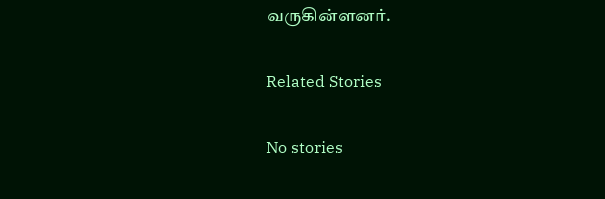வருகின்ளனர்.

Related Stories

No stories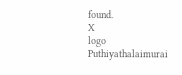found.
X
logo
Puthiyathalaimurai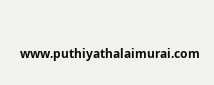www.puthiyathalaimurai.com